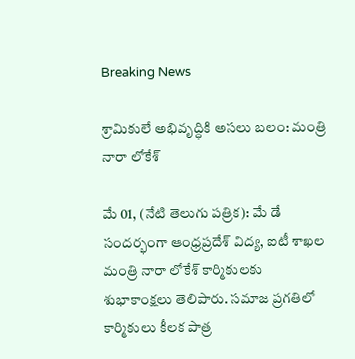Breaking News

శ్రామికులే అభివృద్ధికి అసలు బలం: మంత్రి నారా లోకేశ్

మే 01, (నేటి తెలుగు పత్రిక): మే డే సందర్భంగా ఆంధ్రప్రదేశ్ విద్య, ఐటీ శాఖల మంత్రి నారా లోకేశ్ కార్మికులకు శుభాకాంక్షలు తెలిపారు. సమాజ ప్రగతిలో కార్మికులు కీలక పాత్ర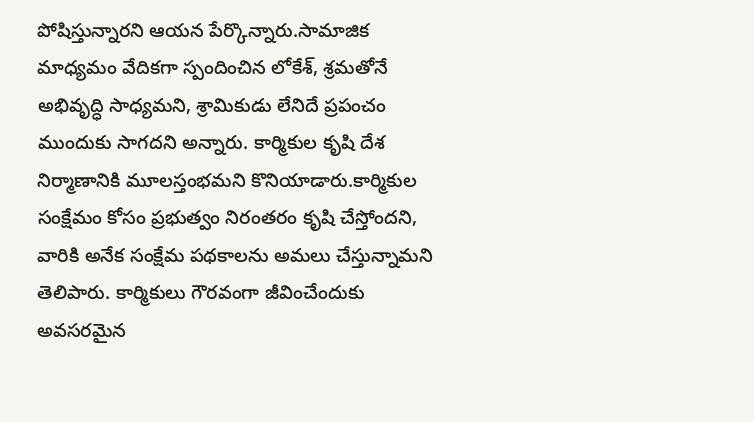పోషిస్తున్నారని ఆయన పేర్కొన్నారు.సామాజిక మాధ్యమం వేదికగా స్పందించిన లోకేశ్, శ్రమతోనే అభివృద్ధి సాధ్యమని, శ్రామికుడు లేనిదే ప్రపంచం ముందుకు సాగదని అన్నారు. కార్మికుల కృషి దేశ నిర్మాణానికి మూలస్తంభమని కొనియాడారు.కార్మికుల సంక్షేమం కోసం ప్రభుత్వం నిరంతరం కృషి చేస్తోందని, వారికి అనేక సంక్షేమ పథకాలను అమలు చేస్తున్నామని తెలిపారు. కార్మికులు గౌరవంగా జీవించేందుకు అవసరమైన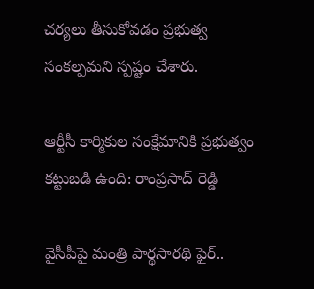చర్యలు తీసుకోవడం ప్రభుత్వ సంకల్పమని స్పష్టం చేశారు.

ఆర్టీసీ కార్మికుల సంక్షేమానికి ప్రభుత్వం కట్టుబడి ఉంది: రాంప్రసాద్ రెడ్డి

వైసీపీపై మంత్రి పార్థసారథి ఫైర్..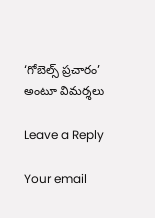‘గోబెల్స్ ప్రచారం’ అంటూ విమర్శలు

Leave a Reply

Your email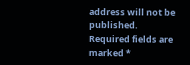address will not be published. Required fields are marked *